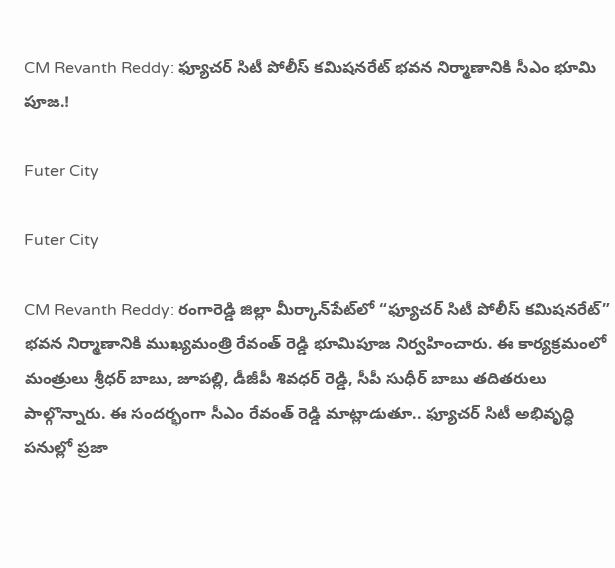CM Revanth Reddy: ఫ్యూచర్ సిటీ పోలీస్ కమిషనరేట్ భవన నిర్మాణానికి సీఎం భూమి పూజ.!

Futer City

Futer City

CM Revanth Reddy: రంగారెడ్డి జిల్లా మీర్కాన్‌పేట్‌లో “ఫ్యూచర్ సిటీ పోలీస్ కమిషనరేట్” భవన నిర్మాణానికి ముఖ్యమంత్రి రేవంత్ రెడ్డి భూమిపూజ నిర్వహించారు. ఈ కార్యక్రమంలో మంత్రులు శ్రీధర్ బాబు, జూపల్లి, డీజీపీ శివధర్ రెడ్డి, సీపీ సుధీర్ బాబు తదితరులు పాల్గొన్నారు. ఈ సందర్భంగా సీఎం రేవంత్ రెడ్డి మాట్లాడుతూ.. ఫ్యూచర్ సిటీ అభివృద్ధి పనుల్లో ప్రజా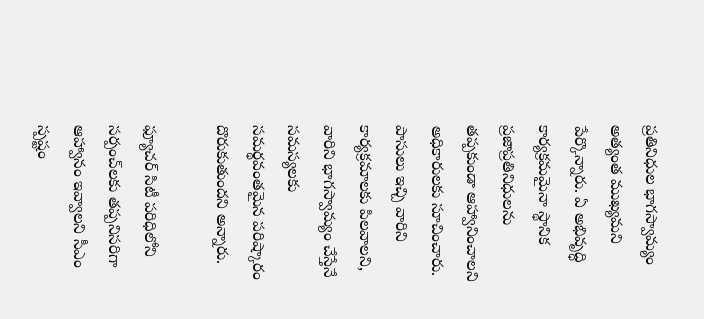ప్రతినిధుల భాగస్వామ్యం అత్యంత ముఖ్యమని పేర్కొన్నారు. ఏ అభివృద్ధి కార్యక్రమమైనా స్థానిక ప్రజాప్రతినిధులను తప్పకుండా ఆహ్వానించాలని అధికారులకు సూచించారు. పాసులు ఇచ్చి వారిని కార్యక్రమాలకు పిలవాలని, వారిని భాగస్వామ్యం చేస్తేనే సమస్యలకు సమర్థవంతమైన పరిష్కారం దొరుకుతుందని అన్నారు.

ఫ్యూచర్ సిటీ పరిధిలోని సర్పంచ్‌లకు తప్పనిసరిగా ఆహ్వానం ఇవ్వాలని సీఎం స్పష్టం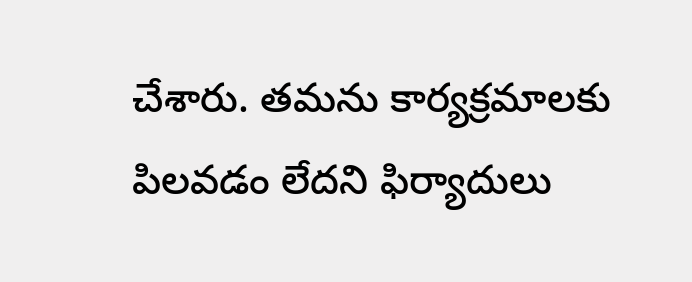చేశారు. తమను కార్యక్రమాలకు పిలవడం లేదని ఫిర్యాదులు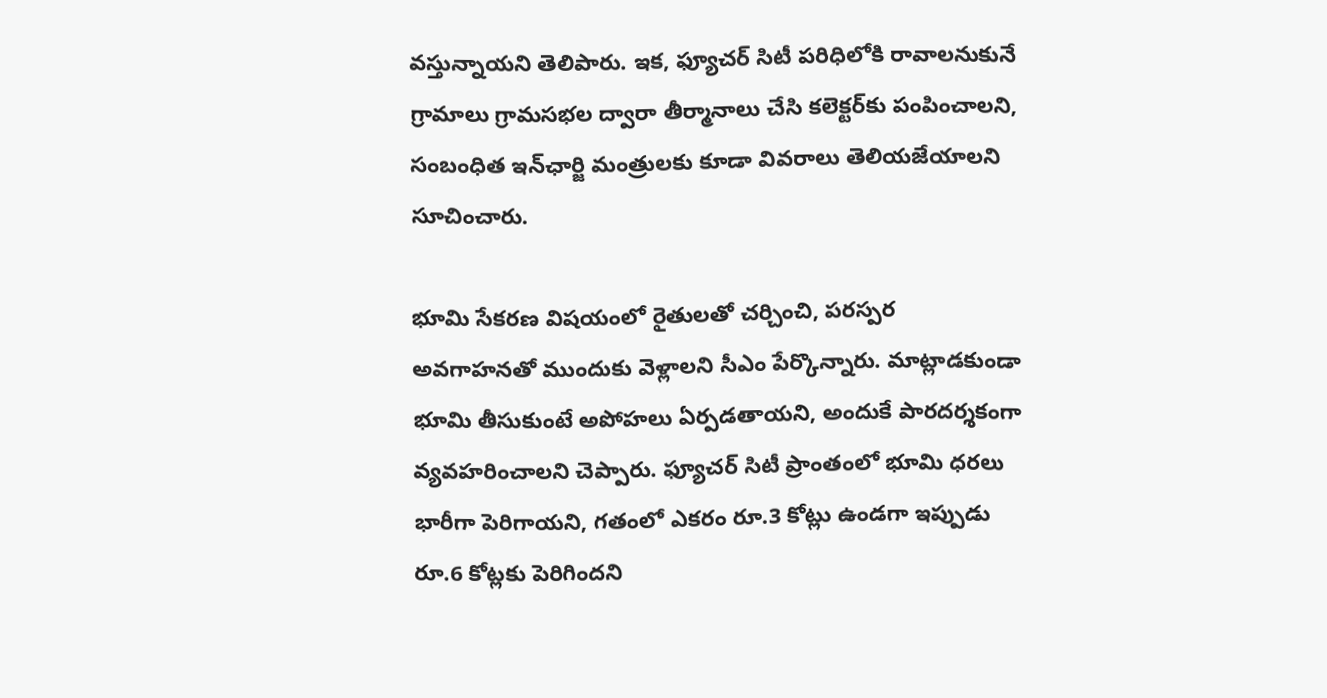వస్తున్నాయని తెలిపారు. ఇక, ఫ్యూచర్ సిటీ పరిధిలోకి రావాలనుకునే గ్రామాలు గ్రామసభల ద్వారా తీర్మానాలు చేసి కలెక్టర్‌కు పంపించాలని, సంబంధిత ఇన్‌ఛార్జి మంత్రులకు కూడా వివరాలు తెలియజేయాలని సూచించారు.

భూమి సేకరణ విషయంలో రైతులతో చర్చించి, పరస్పర అవగాహనతో ముందుకు వెళ్లాలని సీఎం పేర్కొన్నారు. మాట్లాడకుండా భూమి తీసుకుంటే అపోహలు ఏర్పడతాయని, అందుకే పారదర్శకంగా వ్యవహరించాలని చెప్పారు. ఫ్యూచర్ సిటీ ప్రాంతంలో భూమి ధరలు భారీగా పెరిగాయని, గతంలో ఎకరం రూ.3 కోట్లు ఉండగా ఇప్పుడు రూ.6 కోట్లకు పెరిగిందని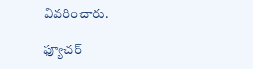వివరించారు.

ఫ్యూచర్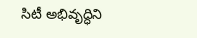సిటీ అభివృద్ధిని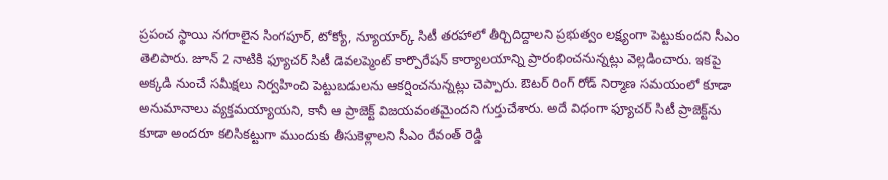ప్రపంచ స్థాయి నగరాలైన సింగపూర్, టోక్యో, న్యూయార్క్ సిటీ తరహాలో తీర్చిదిద్దాలని ప్రభుత్వం లక్ష్యంగా పెట్టుకుందని సీఎం తెలిపారు. జూన్ 2 నాటికి ఫ్యూచర్ సిటీ డెవలప్మెంట్ కార్పొరేషన్ కార్యాలయాన్ని ప్రారంభించనున్నట్లు వెల్లడించారు. ఇకపై అక్కడి నుంచే సమీక్షలు నిర్వహించి పెట్టుబడులను ఆకర్షించనున్నట్లు చెప్పారు. ఔటర్ రింగ్ రోడ్ నిర్మాణ సమయంలో కూడా అనుమానాలు వ్యక్తమయ్యాయని, కానీ ఆ ప్రాజెక్ట్ విజయవంతమైందని గుర్తుచేశారు. అదే విధంగా ఫ్యూచర్ సిటీ ప్రాజెక్ట్‌ను కూడా అందరూ కలిసికట్టుగా ముందుకు తీసుకెళ్లాలని సీఎం రేవంత్ రెడ్డి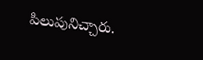పిలుపునిచ్చారు.